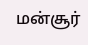மன்சூர்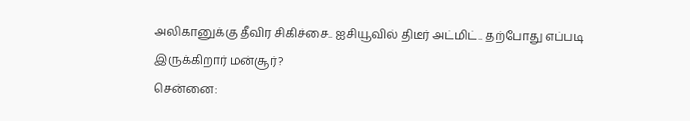அலிகானுக்கு தீவிர சிகிச்சை.. ஐசியூவில் திடீர் அட்மிட்.. தற்போது எப்படி இருக்கிறார் மன்சூர்?
சென்னை: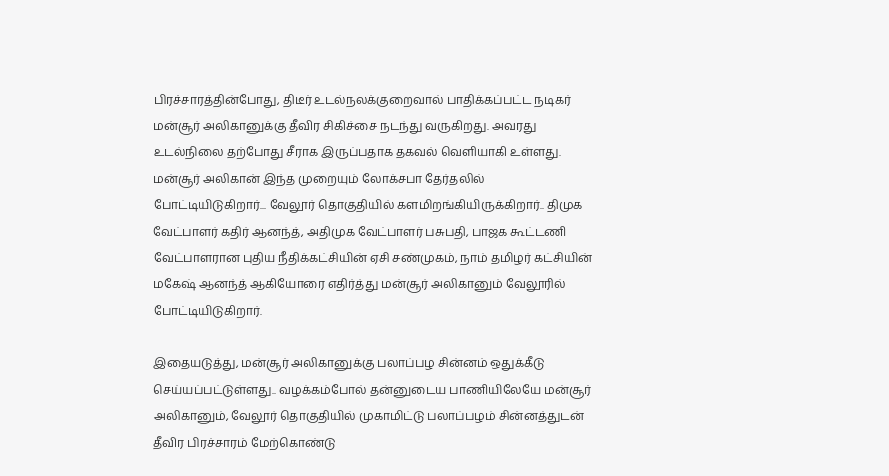பிரச்சாரத்தின்போது, திடீர் உடல்நலக்குறைவால் பாதிக்கப்பட்ட நடிகர் மன்சூர் அலிகானுக்கு தீவிர சிகிச்சை நடந்து வருகிறது. அவரது உடல்நிலை தற்போது சீராக இருப்பதாக தகவல் வெளியாகி உள்ளது.
மன்சூர் அலிகான் இந்த முறையும் லோக்சபா தேர்தலில் போட்டியிடுகிறார்... வேலூர் தொகுதியில் களமிறங்கியிருக்கிறார்.. திமுக வேட்பாளர் கதிர் ஆனந்த், அதிமுக வேட்பாளர் பசுபதி, பாஜக கூட்டணி வேட்பாளரான புதிய நீதிக்கட்சியின் ஏசி சண்முகம், நாம் தமிழர் கட்சியின் மகேஷ் ஆனந்த் ஆகியோரை எதிர்த்து மன்சூர் அலிகானும் வேலூரில் போட்டியிடுகிறார்.

இதையடுத்து, மன்சூர் அலிகானுக்கு பலாப்பழ சின்னம் ஒதுக்கீடு செய்யப்பட்டுள்ளது.. வழக்கம்போல் தன்னுடைய பாணியிலேயே மன்சூர் அலிகானும், வேலூர் தொகுதியில் முகாமிட்டு பலாப்பழம் சின்னத்துடன் தீவிர பிரச்சாரம் மேற்கொண்டு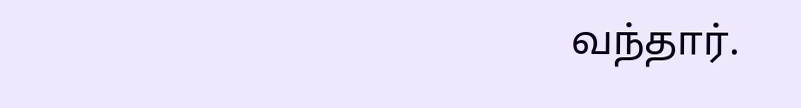வந்தார்.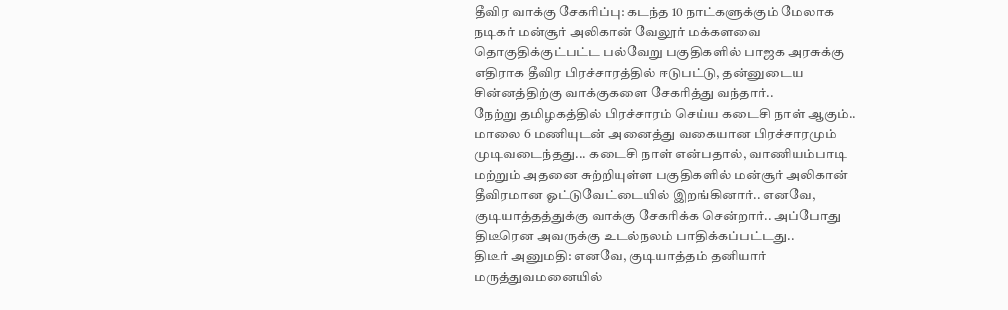தீவிர வாக்கு சேகரிப்பு: கடந்த 10 நாட்களுக்கும் மேலாக நடிகர் மன்சூர் அலிகான் வேலூர் மக்களவை தொகுதிக்குட்பட்ட பல்வேறு பகுதிகளில் பாஜக அரசுக்கு எதிராக தீவிர பிரச்சாரத்தில் ஈடுபட்டு, தன்னுடைய சின்னத்திற்கு வாக்குகளை சேகரித்து வந்தார்..
நேற்று தமிழகத்தில் பிரச்சாரம் செய்ய கடைசி நாள் ஆகும்.. மாலை 6 மணியுடன் அனைத்து வகையான பிரச்சாரமும் முடிவடைந்தது... கடைசி நாள் என்பதால், வாணியம்பாடி மற்றும் அதனை சுற்றியுள்ள பகுதிகளில் மன்சூர் அலிகான் தீவிரமான ஓட்டுவேட்டையில் இறங்கினார்.. எனவே, குடியாத்தத்துக்கு வாக்கு சேகரிக்க சென்றார்.. அப்போது திடீரென அவருக்கு உடல்நலம் பாதிக்கப்பட்டது..
திடீர் அனுமதி: எனவே, குடியாத்தம் தனியார் மருத்துவமனையில்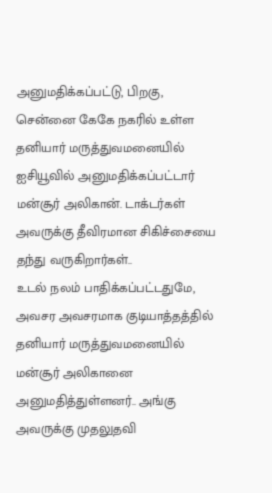அனுமதிக்கப்பட்டு, பிறகு, சென்னை கேகே நகரில் உள்ள தனியார் மருத்துவமனையில் ஐசியூவில் அனுமதிக்கப்பட்டார் மன்சூர் அலிகான். டாக்டர்கள் அவருக்கு தீவிரமான சிகிச்சையை தந்து வருகிறார்கள்..
உடல் நலம் பாதிக்கப்பட்டதுமே, அவசர அவசரமாக குடியாத்தத்தில் தனியார் மருத்துவமனையில் மன்சூர் அலிகானை அனுமதித்துள்ளனர்.. அங்கு அவருக்கு முதலுதவி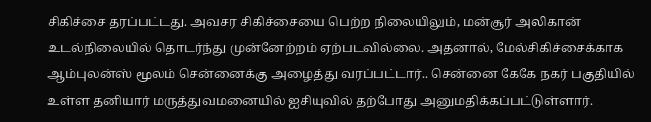சிகிச்சை தரப்பட்டது. அவசர சிகிச்சையை பெற்ற நிலையிலும், மன்சூர் அலிகான் உடல்நிலையில் தொடர்ந்து முன்னேற்றம் ஏற்படவில்லை. அதனால், மேல்சிகிச்சைக்காக ஆம்புலன்ஸ் மூலம் சென்னைக்கு அழைத்து வரப்பட்டார்.. சென்னை கேகே நகர் பகுதியில் உள்ள தனியார் மருத்துவமனையில் ஐசியுவில் தற்போது அனுமதிக்கப்பட்டுள்ளார்.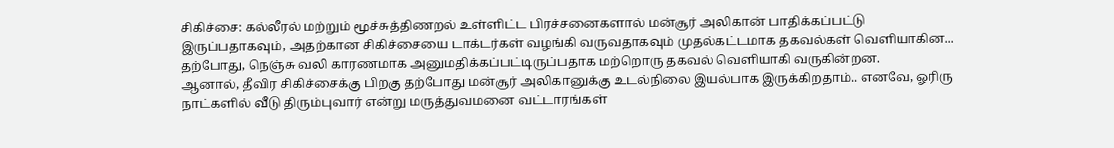சிகிச்சை: கல்லீரல் மற்றும் மூச்சுத்திணறல் உள்ளிட்ட பிரச்சனைகளால் மன்சூர் அலிகான் பாதிக்கப்பட்டு இருப்பதாகவும், அதற்கான சிகிச்சையை டாக்டர்கள் வழங்கி வருவதாகவும் முதல்கட்டமாக தகவல்கள் வெளியாகின... தற்போது, நெஞ்சு வலி காரணமாக அனுமதிக்கப்பட்டிருப்பதாக மற்றொரு தகவல் வெளியாகி வருகின்றன.
ஆனால், தீவிர சிகிச்சைக்கு பிறகு தற்போது மன்சூர் அலிகானுக்கு உடல்நிலை இயல்பாக இருக்கிறதாம்.. எனவே, ஓரிரு நாட்களில் வீடு திரும்புவார் என்று மருத்துவமனை வட்டாரங்கள்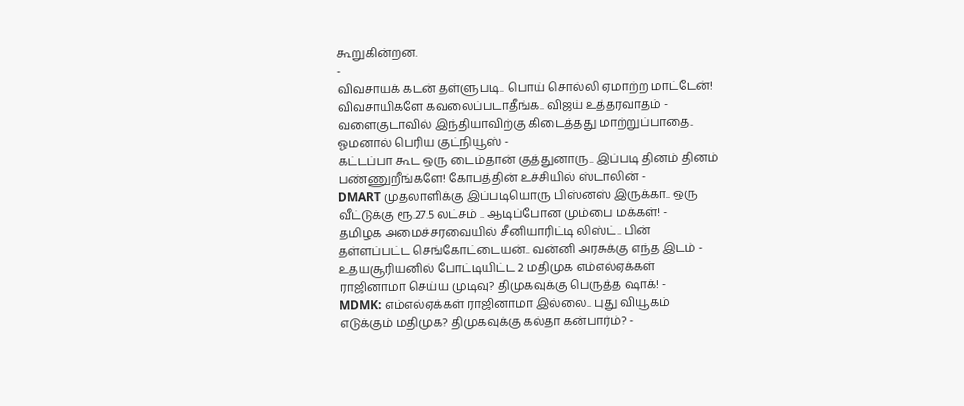கூறுகின்றன.
-
விவசாயக் கடன் தள்ளுபடி.. பொய் சொல்லி ஏமாற்ற மாட்டேன்! விவசாயிகளே கவலைப்படாதீங்க.. விஜய் உத்தரவாதம் -
வளைகுடாவில் இந்தியாவிற்கு கிடைத்தது மாற்றுப்பாதை.. ஓமனால் பெரிய குட்நியூஸ் -
கட்டப்பா கூட ஒரு டைம்தான் குத்துனாரு.. இப்படி தினம் தினம் பண்ணுறீங்களே! கோபத்தின் உச்சியில் ஸ்டாலின் -
DMART முதலாளிக்கு இப்படியொரு பிஸ்னஸ் இருக்கா.. ஒரு வீட்டுக்கு ரூ.27.5 லட்சம் .. ஆடிப்போன மும்பை மக்கள்! -
தமிழக அமைச்சரவையில் சீனியாரிட்டி லிஸ்ட்.. பின் தள்ளப்பட்ட செங்கோட்டையன்.. வன்னி அரசுக்கு எந்த இடம் -
உதயசூரியனில் போட்டியிட்ட 2 மதிமுக எம்எல்ஏக்கள் ராஜினாமா செய்ய முடிவு? திமுகவுக்கு பெருத்த ஷாக்! -
MDMK: எம்எல்ஏக்கள் ராஜினாமா இல்லை.. புது வியூகம் எடுக்கும் மதிமுக? திமுகவுக்கு கல்தா கன்பார்ம்? -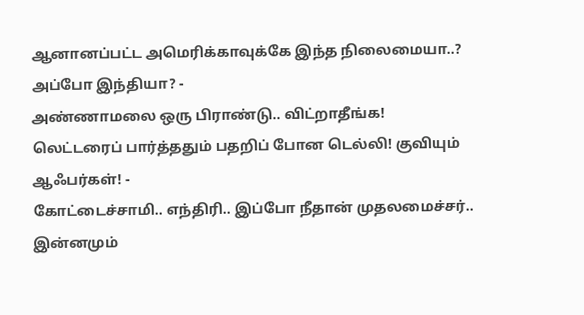ஆனானப்பட்ட அமெரிக்காவுக்கே இந்த நிலைமையா..? அப்போ இந்தியா? -
அண்ணாமலை ஒரு பிராண்டு.. விட்றாதீங்க! லெட்டரைப் பார்த்ததும் பதறிப் போன டெல்லி! குவியும் ஆஃபர்கள்! -
கோட்டைச்சாமி.. எந்திரி.. இப்போ நீதான் முதலமைச்சர்.. இன்னமும்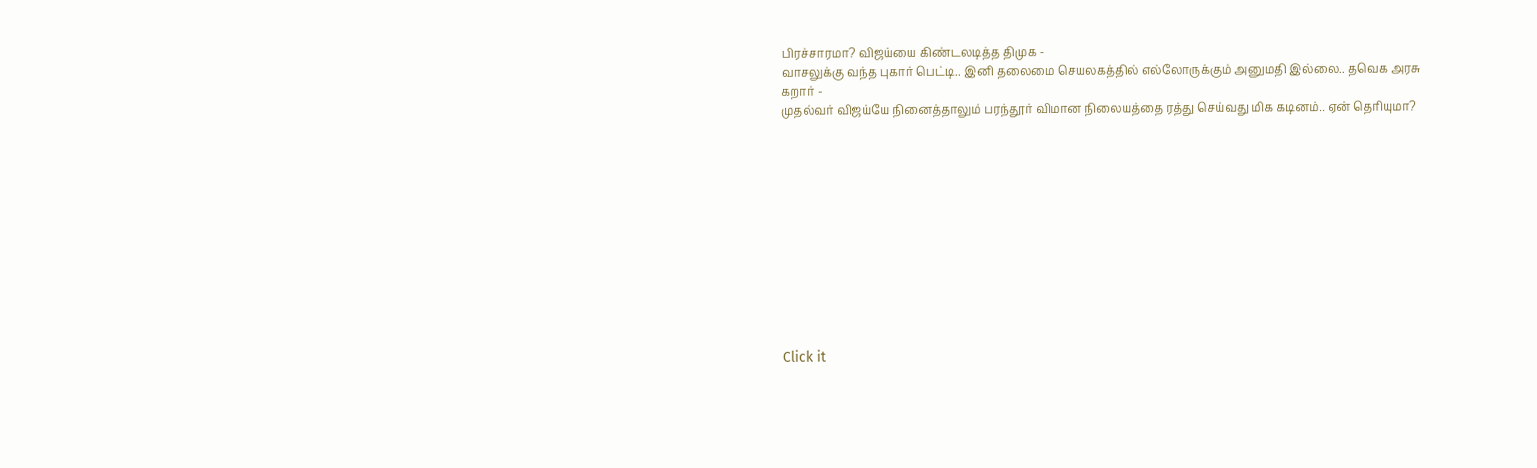பிரச்சாரமா? விஜய்யை கிண்டலடித்த திமுக -
வாசலுக்கு வந்த புகார் பெட்டி.. இனி தலைமை செயலகத்தில் எல்லோருக்கும் அனுமதி இல்லை.. தவெக அரசு கறார் -
முதல்வர் விஜய்யே நினைத்தாலும் பரந்தூர் விமான நிலையத்தை ரத்து செய்வது மிக கடினம்.. ஏன் தெரியுமா?












Click it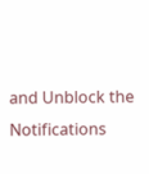and Unblock the Notifications